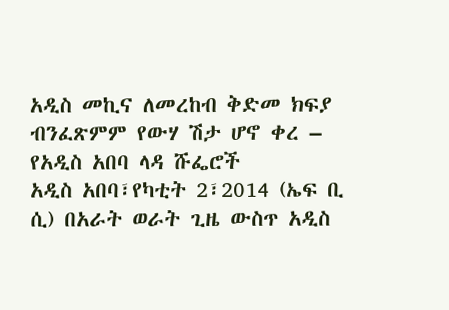አዲስ መኪና ለመረከብ ቅድመ ክፍያ ብንፈጽምም የውሃ ሽታ ሆኖ ቀረ – የአዲስ አበባ ላዳ ሹፌሮች
አዲስ አበባ፣የካቲት 2፣2014 (ኤፍ ቢ ሲ) በአራት ወራት ጊዜ ውስጥ አዲስ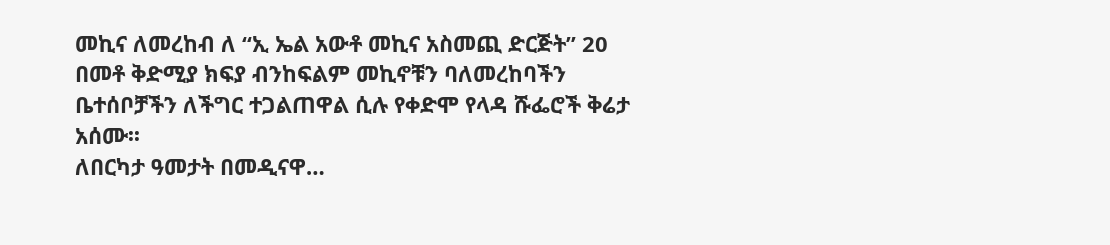መኪና ለመረከብ ለ “ኢ ኤል አውቶ መኪና አስመጪ ድርጅት” 20 በመቶ ቅድሚያ ክፍያ ብንከፍልም መኪኖቹን ባለመረከባችን ቤተሰቦቻችን ለችግር ተጋልጠዋል ሲሉ የቀድሞ የላዳ ሹፌሮች ቅሬታ አሰሙ፡፡
ለበርካታ ዓመታት በመዲናዋ…